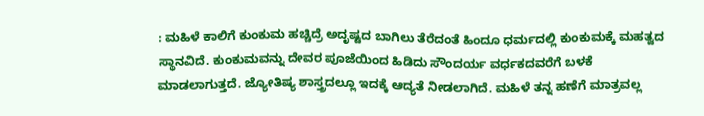: ಮಹಿಳೆ ಕಾಲಿಗೆ ಕುಂಕುಮ ಹಚ್ಚಿದ್ರೆ ಅದೃಷ್ಟದ ಬಾಗಿಲು ತೆರೆದಂತೆ ಹಿಂದೂ ಧರ್ಮದಲ್ಲಿ ಕುಂಕುಮಕ್ಕೆ ಮಹತ್ವದ ಸ್ಥಾನವಿದೆ. ಕುಂಕುಮವನ್ನು ದೇವರ ಪೂಜೆಯಿಂದ ಹಿಡಿದು ಸೌಂದರ್ಯ ವರ್ಧಕದವರೆಗೆ ಬಳಕೆ ಮಾಡಲಾಗುತ್ತದೆ. ಜ್ಯೋತಿಷ್ಯ ಶಾಸ್ತ್ರದಲ್ಲೂ ಇದಕ್ಕೆ ಆದ್ಯತೆ ನೀಡಲಾಗಿದೆ. ಮಹಿಳೆ ತನ್ನ ಹಣೆಗೆ ಮಾತ್ರವಲ್ಲ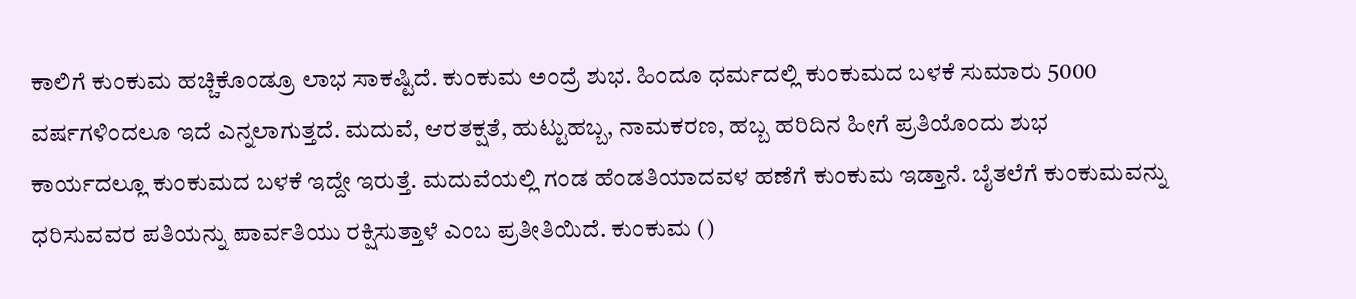ಕಾಲಿಗೆ ಕುಂಕುಮ ಹಚ್ಚಿಕೊಂಡ್ರೂ ಲಾಭ ಸಾಕಷ್ಟಿದೆ. ಕುಂಕುಮ ಅಂದ್ರೆ ಶುಭ. ಹಿಂದೂ ಧರ್ಮದಲ್ಲಿ ಕುಂಕುಮದ ಬಳಕೆ ಸುಮಾರು 5000 ವರ್ಷಗಳಿಂದಲೂ ಇದೆ ಎನ್ನಲಾಗುತ್ತದೆ. ಮದುವೆ, ಆರತಕ್ಷತೆ, ಹುಟ್ಟುಹಬ್ಬ, ನಾಮಕರಣ, ಹಬ್ಬ ಹರಿದಿನ ಹೀಗೆ ಪ್ರತಿಯೊಂದು ಶುಭ ಕಾರ್ಯದಲ್ಲೂ ಕುಂಕುಮದ ಬಳಕೆ ಇದ್ದೇ ಇರುತ್ತೆ. ಮದುವೆಯಲ್ಲಿ ಗಂಡ ಹೆಂಡತಿಯಾದವಳ ಹಣೆಗೆ ಕುಂಕುಮ ಇಡ್ತಾನೆ. ಬೈತಲೆಗೆ ಕುಂಕುಮವನ್ನು ಧರಿಸುವವರ ಪತಿಯನ್ನು ಪಾರ್ವತಿಯು ರಕ್ಷಿಸುತ್ತಾಳೆ ಎಂಬ ಪ್ರತೀತಿಯಿದೆ. ಕುಂಕುಮ ()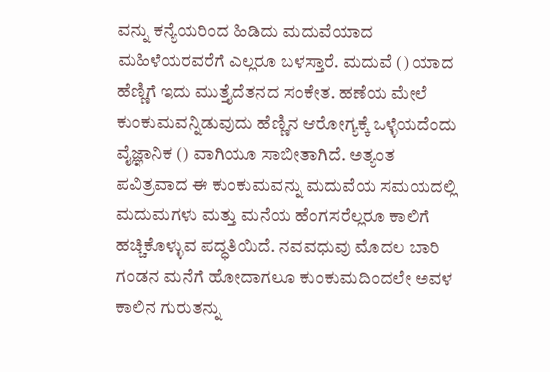ವನ್ನು ಕನ್ಯೆಯರಿಂದ ಹಿಡಿದು ಮದುವೆಯಾದ ಮಹಿಳೆಯರವರೆಗೆ ಎಲ್ಲರೂ ಬಳಸ್ತಾರೆ. ಮದುವೆ () ಯಾದ ಹೆಣ್ಣಿಗೆ ಇದು ಮುತ್ತೈದೆತನದ ಸಂಕೇತ. ಹಣೆಯ ಮೇಲೆ ಕುಂಕುಮವನ್ನಿಡುವುದು ಹೆಣ್ಣಿನ ಆರೋಗ್ಯಕ್ಕೆ ಒಳ್ಳೆಯದೆಂದು ವೈಜ್ಞಾನಿಕ () ವಾಗಿಯೂ ಸಾಬೀತಾಗಿದೆ. ಅತ್ಯಂತ ಪವಿತ್ರವಾದ ಈ ಕುಂಕುಮವನ್ನು ಮದುವೆಯ ಸಮಯದಲ್ಲಿ ಮದುಮಗಳು ಮತ್ತು ಮನೆಯ ಹೆಂಗಸರೆಲ್ಲರೂ ಕಾಲಿಗೆ ಹಚ್ಚಿಕೊಳ್ಳುವ ಪದ್ಧತಿಯಿದೆ. ನವವಧುವು ಮೊದಲ ಬಾರಿ ಗಂಡನ ಮನೆಗೆ ಹೋದಾಗಲೂ ಕುಂಕುಮದಿಂದಲೇ ಅವಳ ಕಾಲಿನ ಗುರುತನ್ನು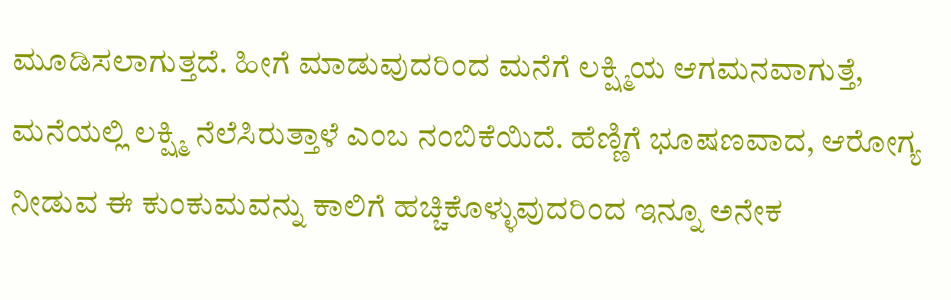ಮೂಡಿಸಲಾಗುತ್ತದೆ. ಹೀಗೆ ಮಾಡುವುದರಿಂದ ಮನೆಗೆ ಲಕ್ಷ್ಮಿಯ ಆಗಮನವಾಗುತ್ತೆ, ಮನೆಯಲ್ಲಿ ಲಕ್ಷ್ಮಿ ನೆಲೆಸಿರುತ್ತಾಳೆ ಎಂಬ ನಂಬಿಕೆಯಿದೆ. ಹೆಣ್ಣಿಗೆ ಭೂಷಣವಾದ, ಆರೋಗ್ಯ ನೀಡುವ ಈ ಕುಂಕುಮವನ್ನು ಕಾಲಿಗೆ ಹಚ್ಚಿಕೊಳ್ಳುವುದರಿಂದ ಇನ್ನೂ ಅನೇಕ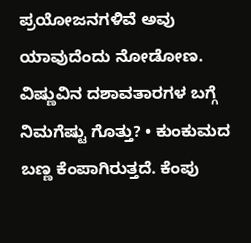ಪ್ರಯೋಜನಗಳಿವೆ ಅವು ಯಾವುದೆಂದು ನೋಡೋಣ. ವಿಷ್ಣುವಿನ ದಶಾವತಾರಗಳ ಬಗ್ಗೆ ನಿಮಗೆಷ್ಟು ಗೊತ್ತು? • ಕುಂಕುಮದ ಬಣ್ಣ ಕೆಂಪಾಗಿರುತ್ತದೆ. ಕೆಂಪು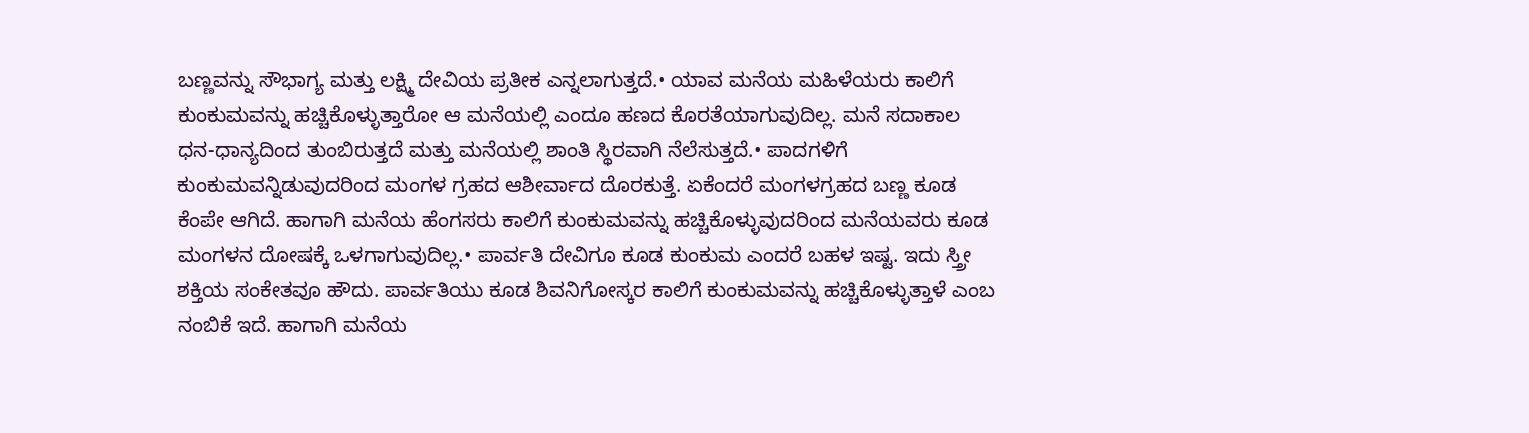ಬಣ್ಣವನ್ನು ಸೌಭಾಗ್ಯ ಮತ್ತು ಲಕ್ಷ್ಮಿ ದೇವಿಯ ಪ್ರತೀಕ ಎನ್ನಲಾಗುತ್ತದೆ.• ಯಾವ ಮನೆಯ ಮಹಿಳೆಯರು ಕಾಲಿಗೆ ಕುಂಕುಮವನ್ನು ಹಚ್ಚಿಕೊಳ್ಳುತ್ತಾರೋ ಆ ಮನೆಯಲ್ಲಿ ಎಂದೂ ಹಣದ ಕೊರತೆಯಾಗುವುದಿಲ್ಲ. ಮನೆ ಸದಾಕಾಲ ಧನ-ಧಾನ್ಯದಿಂದ ತುಂಬಿರುತ್ತದೆ ಮತ್ತು ಮನೆಯಲ್ಲಿ ಶಾಂತಿ ಸ್ಥಿರವಾಗಿ ನೆಲೆಸುತ್ತದೆ.• ಪಾದಗಳಿಗೆ ಕುಂಕುಮವನ್ನಿಡುವುದರಿಂದ ಮಂಗಳ ಗ್ರಹದ ಆಶೀರ್ವಾದ ದೊರಕುತ್ತೆ. ಏಕೆಂದರೆ ಮಂಗಳಗ್ರಹದ ಬಣ್ಣ ಕೂಡ ಕೆಂಪೇ ಆಗಿದೆ. ಹಾಗಾಗಿ ಮನೆಯ ಹೆಂಗಸರು ಕಾಲಿಗೆ ಕುಂಕುಮವನ್ನು ಹಚ್ಚಿಕೊಳ್ಳುವುದರಿಂದ ಮನೆಯವರು ಕೂಡ ಮಂಗಳನ ದೋಷಕ್ಕೆ ಒಳಗಾಗುವುದಿಲ್ಲ.• ಪಾರ್ವತಿ ದೇವಿಗೂ ಕೂಡ ಕುಂಕುಮ ಎಂದರೆ ಬಹಳ ಇಷ್ಟ. ಇದು ಸ್ತ್ರೀ ಶಕ್ತಿಯ ಸಂಕೇತವೂ ಹೌದು. ಪಾರ್ವತಿಯು ಕೂಡ ಶಿವನಿಗೋಸ್ಕರ ಕಾಲಿಗೆ ಕುಂಕುಮವನ್ನು ಹಚ್ಚಿಕೊಳ್ಳುತ್ತಾಳೆ ಎಂಬ ನಂಬಿಕೆ ಇದೆ. ಹಾಗಾಗಿ ಮನೆಯ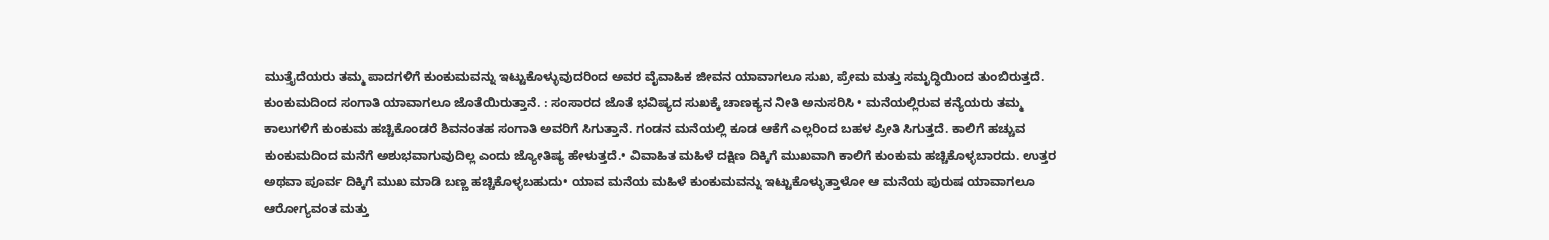ಮುತ್ತೈದೆಯರು ತಮ್ಮ ಪಾದಗಳಿಗೆ ಕುಂಕುಮವನ್ನು ಇಟ್ಟುಕೊಳ್ಳುವುದರಿಂದ ಅವರ ವೈವಾಹಿಕ ಜೀವನ ಯಾವಾಗಲೂ ಸುಖ, ಪ್ರೇಮ ಮತ್ತು ಸಮೃದ್ಧಿಯಿಂದ ತುಂಬಿರುತ್ತದೆ. ಕುಂಕುಮದಿಂದ ಸಂಗಾತಿ ಯಾವಾಗಲೂ ಜೊತೆಯಿರುತ್ತಾನೆ. : ಸಂಸಾರದ ಜೊತೆ ಭವಿಷ್ಯದ ಸುಖಕ್ಕೆ ಚಾಣಕ್ಯನ ನೀತಿ ಅನುಸರಿಸಿ • ಮನೆಯಲ್ಲಿರುವ ಕನ್ಯೆಯರು ತಮ್ಮ ಕಾಲುಗಳಿಗೆ ಕುಂಕುಮ ಹಚ್ಚಿಕೊಂಡರೆ ಶಿವನಂತಹ ಸಂಗಾತಿ ಅವರಿಗೆ ಸಿಗುತ್ತಾನೆ. ಗಂಡನ ಮನೆಯಲ್ಲಿ ಕೂಡ ಆಕೆಗೆ ಎಲ್ಲರಿಂದ ಬಹಳ ಪ್ರೀತಿ ಸಿಗುತ್ತದೆ. ಕಾಲಿಗೆ ಹಚ್ಚುವ ಕುಂಕುಮದಿಂದ ಮನೆಗೆ ಅಶುಭವಾಗುವುದಿಲ್ಲ ಎಂದು ಜ್ಯೋತಿಷ್ಯ ಹೇಳುತ್ತದೆ.• ವಿವಾಹಿತ ಮಹಿಳೆ ದಕ್ಷಿಣ ದಿಕ್ಕಿಗೆ ಮುಖವಾಗಿ ಕಾಲಿಗೆ ಕುಂಕುಮ ಹಚ್ಚಿಕೊಳ್ಳಬಾರದು. ಉತ್ತರ ಅಥವಾ ಪೂರ್ವ ದಿಕ್ಕಿಗೆ ಮುಖ ಮಾಡಿ ಬಣ್ಣ ಹಚ್ಚಿಕೊಳ್ಳಬಹುದು• ಯಾವ ಮನೆಯ ಮಹಿಳೆ ಕುಂಕುಮವನ್ನು ಇಟ್ಟುಕೊಳ್ಳುತ್ತಾಳೋ ಆ ಮನೆಯ ಪುರುಷ ಯಾವಾಗಲೂ ಆರೋಗ್ಯವಂತ ಮತ್ತು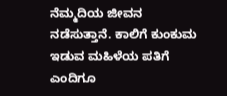ನೆಮ್ಮದಿಯ ಜೀವನ ನಡೆಸುತ್ತಾನೆ. ಕಾಲಿಗೆ ಕುಂಕುಮ ಇಡುವ ಮಹಿಳೆಯ ಪತಿಗೆ ಎಂದಿಗೂ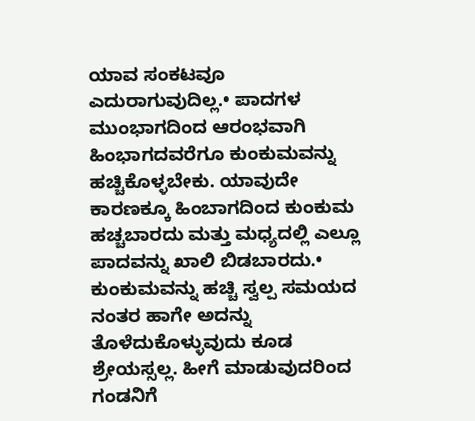ಯಾವ ಸಂಕಟವೂ ಎದುರಾಗುವುದಿಲ್ಲ.• ಪಾದಗಳ ಮುಂಭಾಗದಿಂದ ಆರಂಭವಾಗಿ ಹಿಂಭಾಗದವರೆಗೂ ಕುಂಕುಮವನ್ನು ಹಚ್ಚಿಕೊಳ್ಳಬೇಕು. ಯಾವುದೇ ಕಾರಣಕ್ಕೂ ಹಿಂಬಾಗದಿಂದ ಕುಂಕುಮ ಹಚ್ಚಬಾರದು ಮತ್ತು ಮಧ್ಯದಲ್ಲಿ ಎಲ್ಲೂ ಪಾದವನ್ನು ಖಾಲಿ ಬಿಡಬಾರದು.• ಕುಂಕುಮವನ್ನು ಹಚ್ಚಿ ಸ್ವಲ್ಪ ಸಮಯದ ನಂತರ ಹಾಗೇ ಅದನ್ನು ತೊಳೆದುಕೊಳ್ಳುವುದು ಕೂಡ ಶ್ರೇಯಸ್ಸಲ್ಲ. ಹೀಗೆ ಮಾಡುವುದರಿಂದ ಗಂಡನಿಗೆ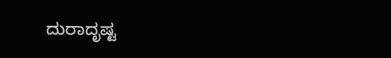ದುರಾದೃಷ್ಟ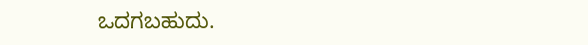ಒದಗಬಹುದು.